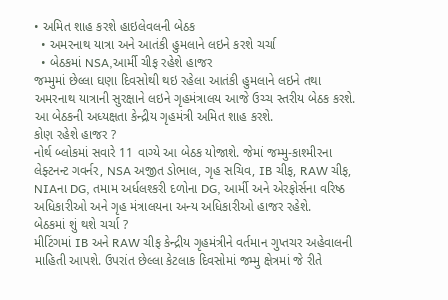• અમિત શાહ કરશે હાઇલેવલની બેઠક
  • અમરનાથ યાત્રા અને આતંકી હુમલાને લઇને કરશે ચર્ચા
  • બેઠકમાં NSA,આર્મી ચીફ રહેશે હાજર
જમ્મુમાં છેલ્લા ઘણા દિવસોથી થઇ રહેલા આતંકી હુમલાને લઇને તથા અમરનાથ યાત્રાની સુરક્ષાને લઇને ગૃહમંત્રાલય આજે ઉચ્ચ સ્તરીય બેઠક કરશે. આ બેઠકની અધ્યક્ષતા કેન્દ્રીય ગૃહમંત્રી અમિત શાહ કરશે.
કોણ રહેશે હાજર ?
નોર્થ બ્લોકમાં સવારે 11 વાગ્યે આ બેઠક યોજાશે. જેમાં જમ્મુ-કાશ્મીરના લેફ્ટનન્ટ ગવર્નર, NSA અજીત ડોભાલ, ગૃહ સચિવ, IB ચીફ, RAW ચીફ, NIAના DG, તમામ અર્ધલશ્કરી દળોના DG, આર્મી અને એરફોર્સના વરિષ્ઠ અધિકારીઓ અને ગૃહ મંત્રાલયના અન્ય અધિકારીઓ હાજર રહેશે.
બેઠકમાં શું થશે ચર્ચા ?
મીટિંગમાં IB અને RAW ચીફ કેન્દ્રીય ગૃહમંત્રીને વર્તમાન ગુપ્તચર અહેવાલની માહિતી આપશે. ઉપરાંત છેલ્લા કેટલાક દિવસોમાં જમ્મુ ક્ષેત્રમાં જે રીતે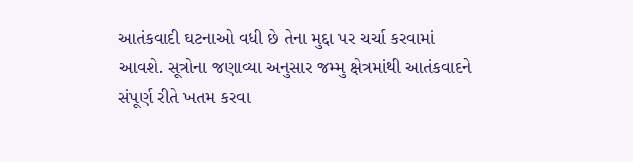આતંકવાદી ઘટનાઓ વધી છે તેના મુદ્દા પર ચર્ચા કરવામાં આવશે. સૂત્રોના જણાવ્યા અનુસાર જમ્મુ ક્ષેત્રમાંથી આતંકવાદને સંપૂર્ણ રીતે ખતમ કરવા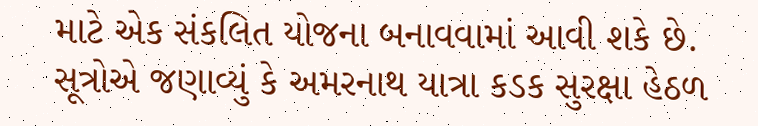માટે એક સંકલિત યોજના બનાવવામાં આવી શકે છે. સૂત્રોએ જણાવ્યું કે અમરનાથ યાત્રા કડક સુરક્ષા હેઠળ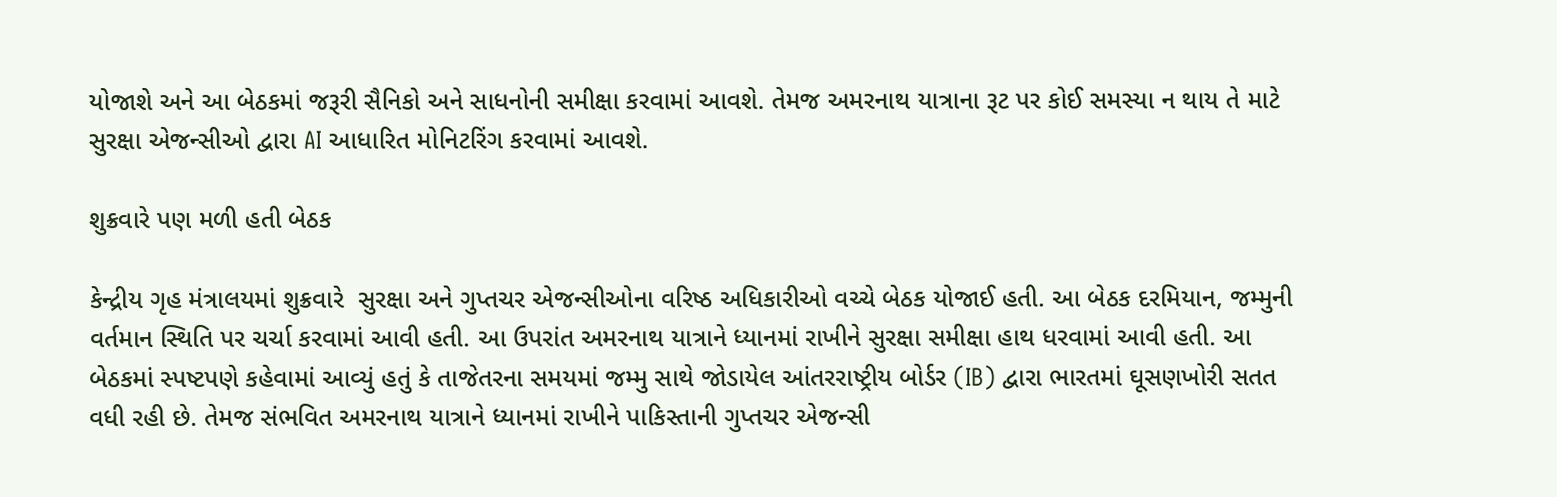યોજાશે અને આ બેઠકમાં જરૂરી સૈનિકો અને સાધનોની સમીક્ષા કરવામાં આવશે. તેમજ અમરનાથ યાત્રાના રૂટ પર કોઈ સમસ્યા ન થાય તે માટે સુરક્ષા એજન્સીઓ દ્વારા AI આધારિત મોનિટરિંગ કરવામાં આવશે.

શુક્રવારે પણ મળી હતી બેઠક

કેન્દ્રીય ગૃહ મંત્રાલયમાં શુક્રવારે  સુરક્ષા અને ગુપ્તચર એજન્સીઓના વરિષ્ઠ અધિકારીઓ વચ્ચે બેઠક યોજાઈ હતી. આ બેઠક દરમિયાન, જમ્મુની વર્તમાન સ્થિતિ પર ચર્ચા કરવામાં આવી હતી. આ ઉપરાંત અમરનાથ યાત્રાને ધ્યાનમાં રાખીને સુરક્ષા સમીક્ષા હાથ ધરવામાં આવી હતી. આ બેઠકમાં સ્પષ્ટપણે કહેવામાં આવ્યું હતું કે તાજેતરના સમયમાં જમ્મુ સાથે જોડાયેલ આંતરરાષ્ટ્રીય બોર્ડર (IB) દ્વારા ભારતમાં ઘૂસણખોરી સતત વધી રહી છે. તેમજ સંભવિત અમરનાથ યાત્રાને ધ્યાનમાં રાખીને પાકિસ્તાની ગુપ્તચર એજન્સી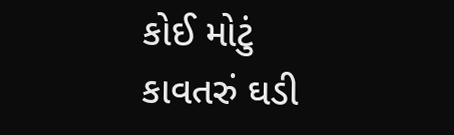કોઈ મોટું કાવતરું ઘડી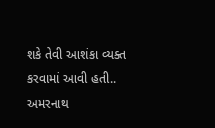શકે તેવી આશંકા વ્યક્ત કરવામાં આવી હતી.. અમરનાથ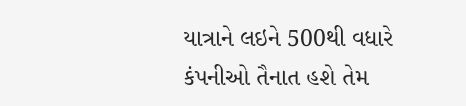યાત્રાને લઇને 500થી વધારે કંપનીઓ તૈનાત હશે તેમ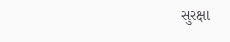સુરક્ષા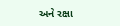અને રક્ષા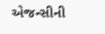એજન્સીની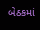બેઠકમાં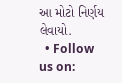આ મોટો નિર્ણય લેવાયો.
  • Follow us on: